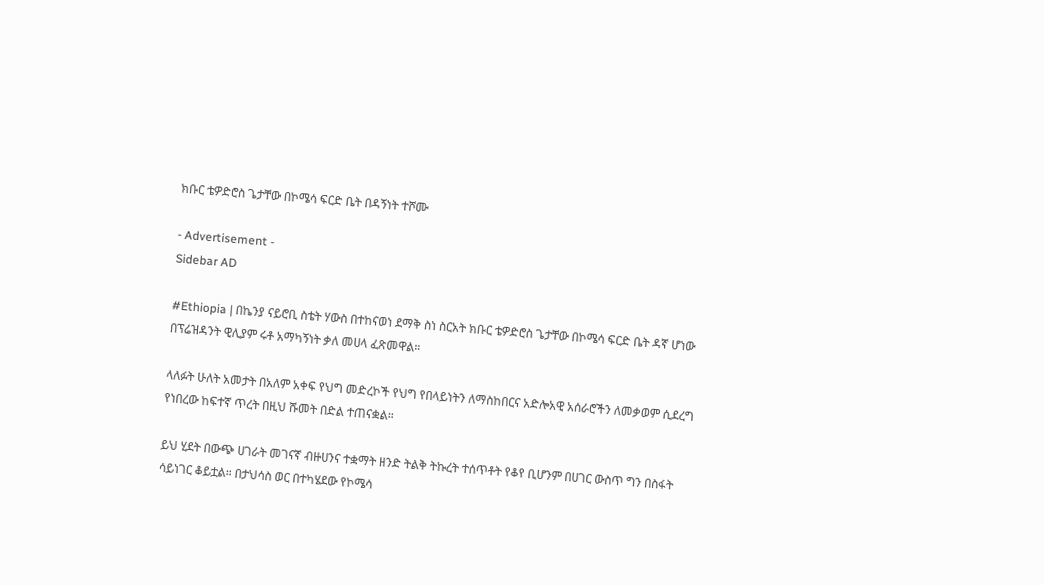ክቡር ቴዎድሮስ ጌታቸው በኮሜሳ ፍርድ ቤት በዳኝነት ተሾሙ

- Advertisement -
Sidebar AD

#Ethiopia | በኬንያ ናይሮቢ ስቴት ሃውስ በተከናወነ ደማቅ ስነ ስርአት ክቡር ቴዎድሮስ ጌታቸው በኮሜሳ ፍርድ ቤት ዳኛ ሆነው በፕሬዝዳንት ዊሊያም ሩቶ አማካኝነት ቃለ መሀላ ፈጽመዋል።

ላለፉት ሁለት አመታት በአለም አቀፍ የህግ መድረኮች የህግ የበላይነትን ለማስከበርና አድሎአዊ አሰራሮችን ለመቃወም ሲደረግ የነበረው ከፍተኛ ጥረት በዚህ ሹመት በድል ተጠናቋል።

ይህ ሂደት በውጭ ሀገራት መገናኛ ብዙሀንና ተቋማት ዘንድ ትልቅ ትኩረት ተሰጥቶት የቆየ ቢሆንም በሀገር ውስጥ ግን በስፋት ሳይነገር ቆይቷል። በታህሳስ ወር በተካሄደው የኮሜሳ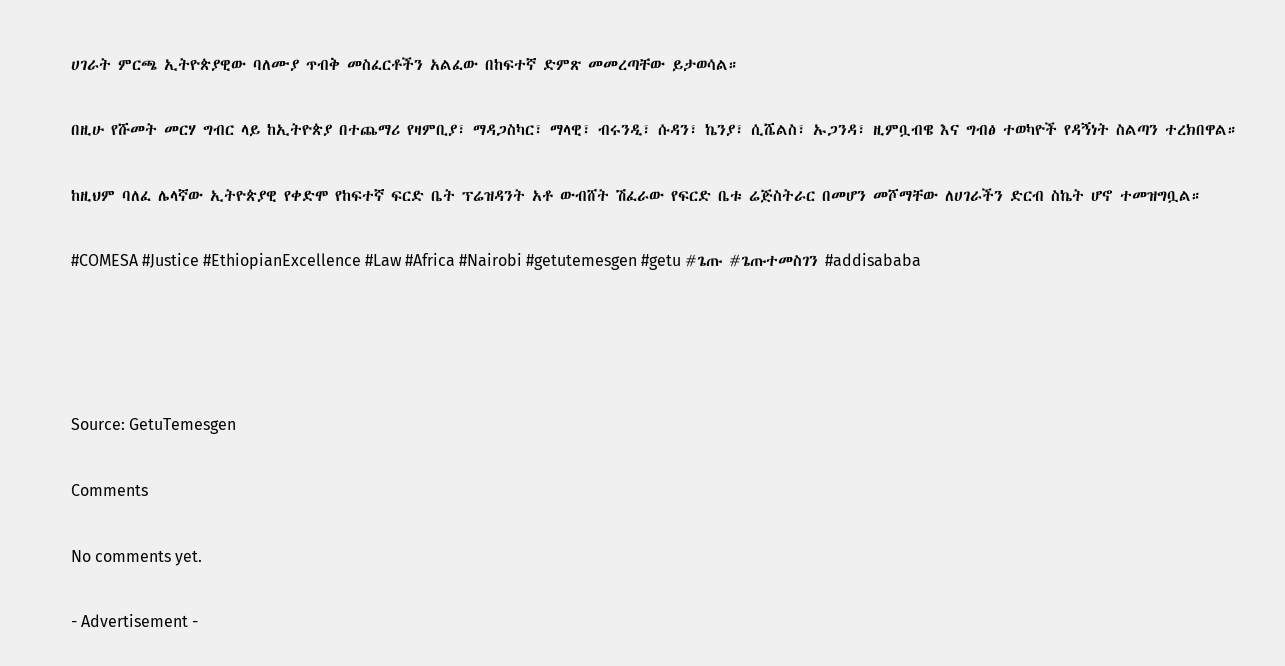ሀገራት ምርጫ ኢትዮጵያዊው ባለሙያ ጥብቅ መስፈርቶችን አልፈው በከፍተኛ ድምጽ መመረጣቸው ይታወሳል።

በዚሁ የሹመት መርሃ ግብር ላይ ከኢትዮጵያ በተጨማሪ የዛምቢያ፣ ማዳጋስካር፣ ማላዊ፣ ብሩንዲ፣ ሱዳን፣ ኬንያ፣ ሲሼልስ፣ ኡጋንዳ፣ ዚምቧብዌ እና ግብፅ ተወካዮች የዳኝነት ስልጣን ተረክበዋል።

ከዚህም ባለፈ ሌላኛው ኢትዮጵያዊ የቀድሞ የከፍተኛ ፍርድ ቤት ፕሬዝዳንት አቶ ውብሸት ሽፈራው የፍርድ ቤቱ ሬጅስትራር በመሆን መሾማቸው ለሀገራችን ድርብ ስኬት ሆኖ ተመዝግቧል።

#COMESA #Justice #EthiopianExcellence #Law #Africa #Nairobi #getutemesgen #getu #ጌጡ #ጌጡተመስገን #addisababa




Source: GetuTemesgen

Comments

No comments yet.

- Advertisement -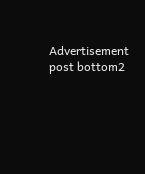Advertisement post bottom2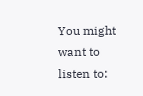You might want to listen to: